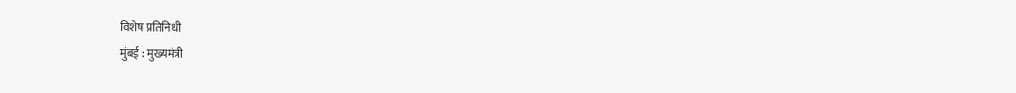विशेष प्रतिनिधी
मुंबई : मुख्यमंत्री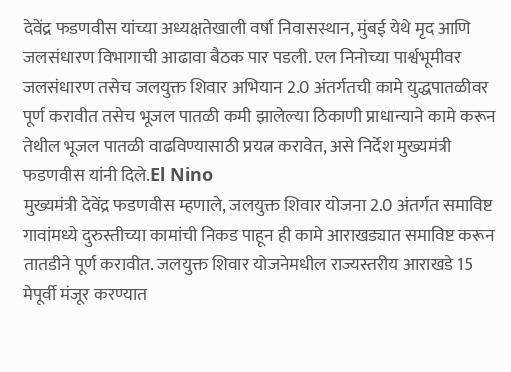देवेंद्र फडणवीस यांच्या अध्यक्षतेखाली वर्षा निवासस्थान, मुंबई येथे मृद आणि जलसंधारण विभागाची आढावा बैठक पार पडली. एल निनोच्या पार्श्वभूमीवर जलसंधारण तसेच जलयुक्त शिवार अभियान 2.0 अंतर्गतची कामे युद्धपातळीवर पूर्ण करावीत तसेच भूजल पातळी कमी झालेल्या ठिकाणी प्राधान्याने कामे करून तेथील भूजल पातळी वाढविण्यासाठी प्रयत्न करावेत, असे निर्देश मुख्यमंत्री फडणवीस यांनी दिले.El Nino
मुख्यमंत्री देवेंद्र फडणवीस म्हणाले, जलयुक्त शिवार योजना 2.0 अंतर्गत समाविष्ट गावांमध्ये दुरुस्तीच्या कामांची निकड पाहून ही कामे आराखड्यात समाविष्ट करून तातडीने पूर्ण करावीत. जलयुक्त शिवार योजनेमधील राज्यस्तरीय आराखडे 15 मेपूर्वी मंजूर करण्यात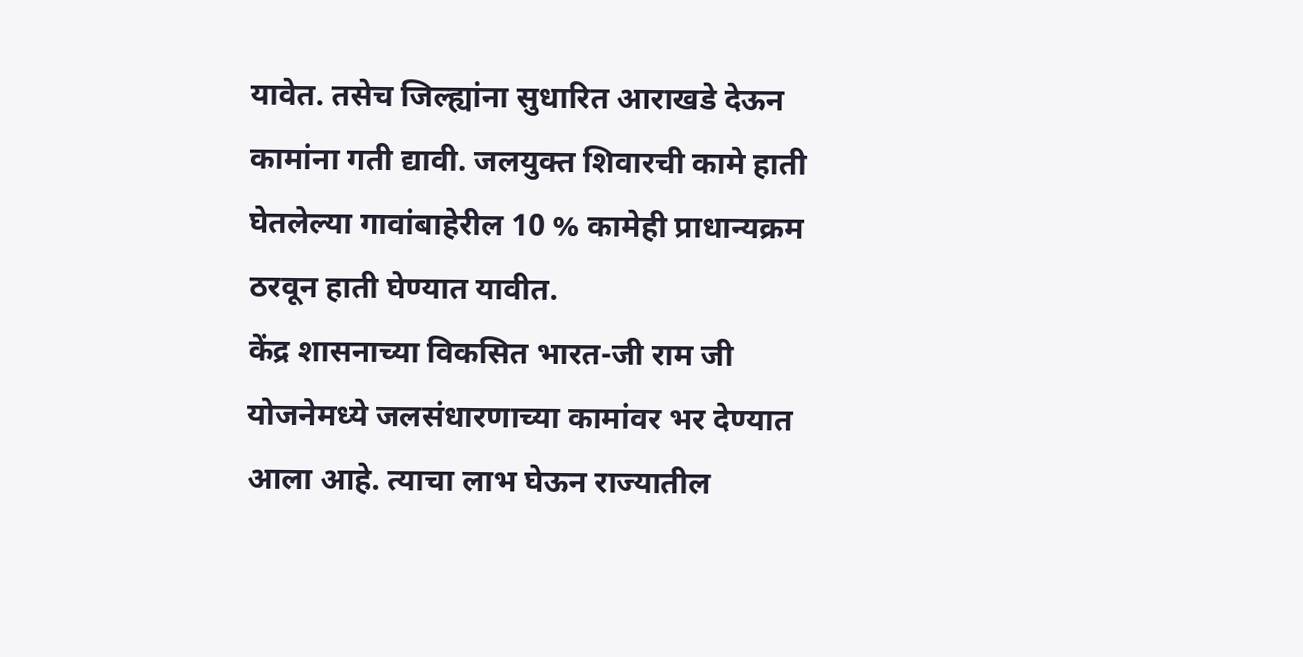यावेत. तसेच जिल्ह्यांना सुधारित आराखडे देऊन कामांना गती द्यावी. जलयुक्त शिवारची कामे हाती घेतलेल्या गावांबाहेरील 10 % कामेही प्राधान्यक्रम ठरवून हाती घेण्यात यावीत.
केंद्र शासनाच्या विकसित भारत-जी राम जी योजनेमध्ये जलसंधारणाच्या कामांवर भर देण्यात आला आहे. त्याचा लाभ घेऊन राज्यातील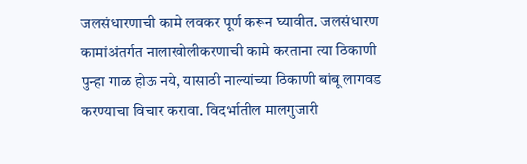जलसंधारणाची कामे लवकर पूर्ण करून घ्यावीत. जलसंधारण कामांअंतर्गत नालाखोलीकरणाची कामे करताना त्या ठिकाणी पुन्हा गाळ होऊ नये, यासाठी नाल्यांच्या ठिकाणी बांबू लागवड करण्याचा विचार करावा. विदर्भातील मालगुजारी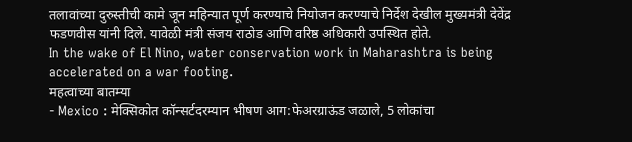तलावांच्या दुरुस्तीची कामे जून महिन्यात पूर्ण करण्याचे नियोजन करण्याचे निर्देश देखील मुख्यमंत्री देवेंद्र फडणवीस यांनी दिले. यावेळी मंत्री संजय राठोड आणि वरिष्ठ अधिकारी उपस्थित होते.
In the wake of El Nino, water conservation work in Maharashtra is being accelerated on a war footing.
महत्वाच्या बातम्या
- Mexico : मेक्सिकोत कॉन्सर्टदरम्यान भीषण आग:फेअरग्राऊंड जळाले, 5 लोकांचा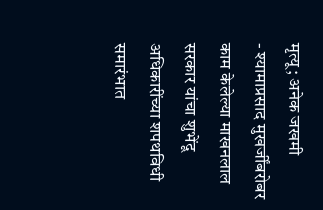मृत्यू; अनेक जखमी
- श्यामाप्रसाद मुखर्जींबरोबर काम केलेल्या माखनलाल सरकार यांचा शुभेंदू अधिकारींच्या शपथविधी समारंभात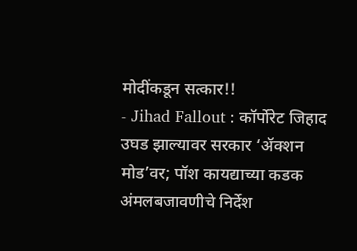मोदींकडून सत्कार!!
- Jihad Fallout : कॉर्पोरेट जिहाद उघड झाल्यावर सरकार ‘ॲक्शन मोड’वर; पॉश कायद्याच्या कडक अंमलबजावणीचे निर्देश